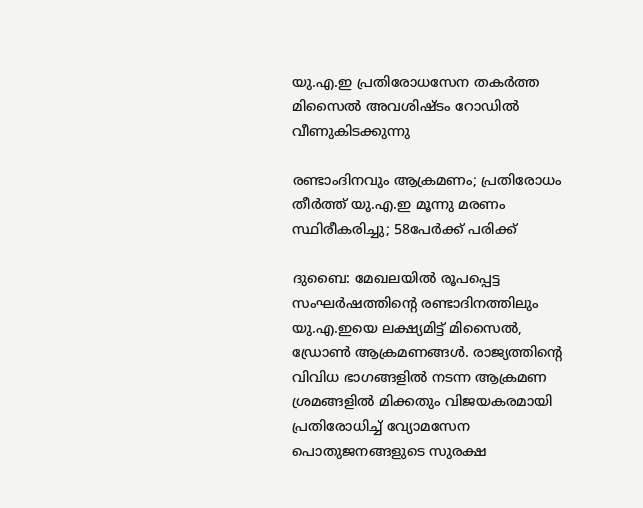യു.എ.ഇ പ്രതിരോധസേന തകർത്ത മിസൈൽ അവശിഷ്ടം റോഡിൽ വീണുകിടക്കുന്നു

രണ്ടാംദിനവും ആക്രമണം; പ്രതിരോധം തീർത്ത് യു.എ.ഇ മൂന്നു മരണം സ്ഥിരീകരിച്ചു; 58പേർക്ക് പരിക്ക്

ദുബൈ: മേഖലയിൽ രൂപപ്പെട്ട സംഘർഷത്തിന്‍റെ രണ്ടാദിനത്തിലും യു.എ.ഇയെ ലക്ഷ്യമിട്ട് മിസൈൽ, ഡ്രോൺ ആക്രമണങ്ങൾ. രാജ്യത്തിന്‍റെ വിവിധ ഭാഗങ്ങളിൽ നടന്ന ആക്രമണ ശ്രമങ്ങളിൽ മിക്കതും വിജയകരമായി പ്രതിരോധിച്ച് വ്യോമസേന പൊതുജനങ്ങളുടെ സുരക്ഷ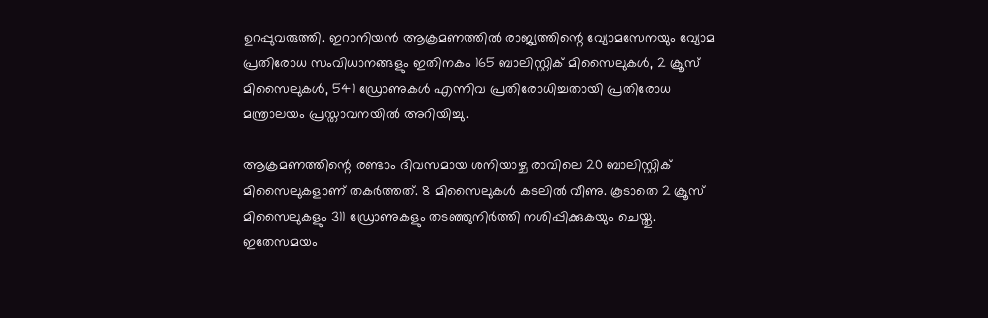ഉറപ്പുവരുത്തി. ഇറാനിയൻ ആക്രമണത്തിൽ രാജ്യത്തിന്റെ വ്യോമസേനയും വ്യോമ പ്രതിരോധ സംവിധാനങ്ങളും ഇതിനകം 165 ബാലിസ്റ്റിക് മിസൈലുകൾ, 2 ക്രൂസ് മിസൈലുകൾ, 541 ഡ്രോണുകൾ എന്നിവ പ്രതിരോധിച്ചതായി പ്രതിരോധ മന്ത്രാലയം പ്രസ്താവനയിൽ അറിയിച്ചു.

ആക്രമണത്തിന്റെ രണ്ടാം ദിവസമായ ശനിയാഴ്ച രാവിലെ 20 ബാലിസ്റ്റിക് മിസൈലുകളാണ് തകർത്തത്. 8 മിസൈലുകൾ കടലിൽ വീണു. കൂടാതെ 2 ക്രൂസ് മിസൈലുകളും 311 ഡ്രോണുകളും തടഞ്ഞുനിർത്തി നശിപ്പിക്കുകയും ചെയ്തു. ഇതേസമയം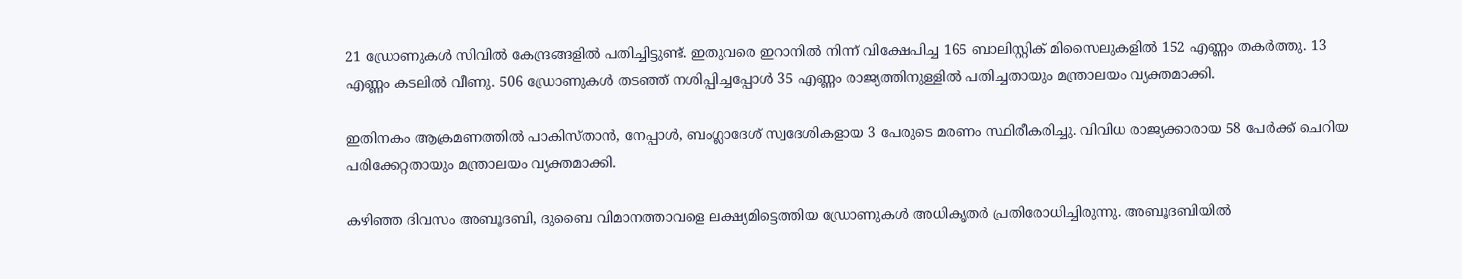21 ഡ്രോണുകൾ സിവിൽ കേന്ദ്രങ്ങളിൽ പതിച്ചിട്ടുണ്ട്. ഇതുവരെ ഇറാനിൽ നിന്ന് വിക്ഷേപിച്ച 165 ബാലിസ്റ്റിക് മിസൈലുകളിൽ 152 എണ്ണം തകർത്തു. 13 എണ്ണം കടലിൽ വീണു. 506 ഡ്രോണുകൾ തടഞ്ഞ് നശിപ്പിച്ചപ്പോൾ 35 എണ്ണം രാജ്യത്തിനുള്ളിൽ പതിച്ചതായും മന്ത്രാലയം വ്യക്തമാക്കി.

ഇതിനകം ആക്രമണത്തിൽ പാകിസ്താൻ, നേപ്പാൾ, ബംഗ്ലാദേശ് സ്വദേശികളായ 3 പേരുടെ മരണം സ്ഥിരീകരിച്ചു. വിവിധ രാജ്യക്കാരായ 58 പേർക്ക് ചെറിയ പരിക്കേറ്റതായും മന്ത്രാലയം വ്യക്തമാക്കി.

കഴിഞ്ഞ ദിവസം അബൂദബി, ദുബൈ വിമാനത്താവളെ ലക്ഷ്യമിട്ടെത്തിയ ഡ്രോണുകൾ അധികൃതർ പ്രതിരോധിച്ചിരുന്നു. അബൂദബിയിൽ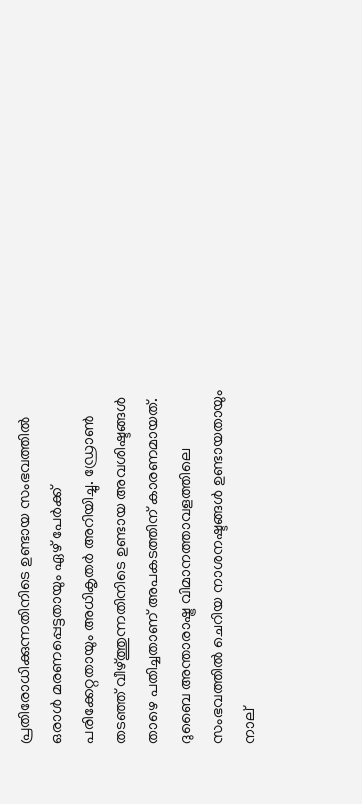പ്രതിരോധിക്കുന്നതിനിടെ ഉണ്ടായ സംഭവത്തിൽ ഒരാൾ മരണപ്പെട്ടതായും ഏഴ് പേർക്ക് പരിക്കേറ്റതായും അധികൃതർ അറിയിച്ചു. ഡ്രോൺ തടഞ്ഞ് വീഴ്ത്തുന്നതിനിടെ ഉണ്ടായ അവശിഷ്ടങ്ങൾ താഴെ പതിച്ചതാണ് അപകടത്തിന് കാരണമായത്. ദുബൈ അന്താരാഷ്ട്ര വിമാനത്താവളത്തിലെ സംഭവത്തിൽ ചെറിയ നാശനഷ്ടങ്ങൾ ഉണ്ടായതായും നാല്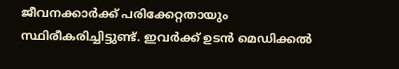ജീവനക്കാർക്ക് പരിക്കേറ്റതായും സ്ഥിരീകരിച്ചിട്ടുണ്ട്. ഇവർക്ക് ഉടൻ മെഡിക്കൽ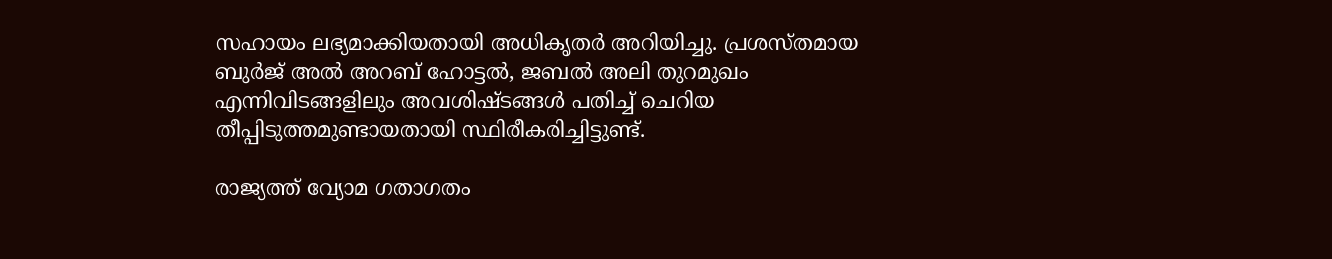സഹായം ലഭ്യമാക്കിയതായി അധികൃതർ അറിയിച്ചു. പ്രശസ്തമായ ബുർജ് അൽ അറബ് ഹോട്ടൽ, ജബൽ അലി തുറമുഖം എന്നിവിടങ്ങളിലും അവശിഷ്ടങ്ങൾ പതിച്ച് ചെറിയ തീപ്പിടുത്തമുണ്ടായതായി സ്ഥിരീകരിച്ചിട്ടുണ്ട്.

രാജ്യത്ത് വ്യോമ ഗതാഗതം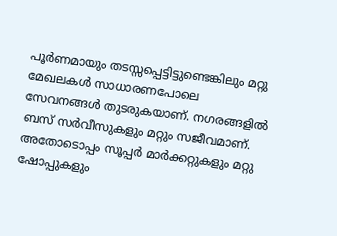പൂർണമായും തടസ്സപ്പെട്ടിട്ടുണ്ടെങ്കിലും മറ്റു മേഖലകൾ സാധാരണപോലെ സേവനങ്ങൾ തുടരുകയാണ്. നഗരങ്ങളിൽ ബസ് സർവീസുകളും മറ്റും സജീവമാണ്. അതോടൊപ്പം സൂപ്പർ മാർക്കറ്റുകളും മറ്റു ഷോപ്പുകളും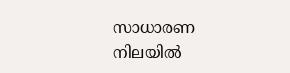സാധാരണ നിലയിൽ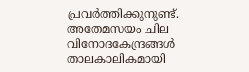പ്രവർത്തിക്കുനുണ്ട്. അതേമസയം ചില വിനോദകേന്ദ്രങ്ങൾ താലകാലികമായി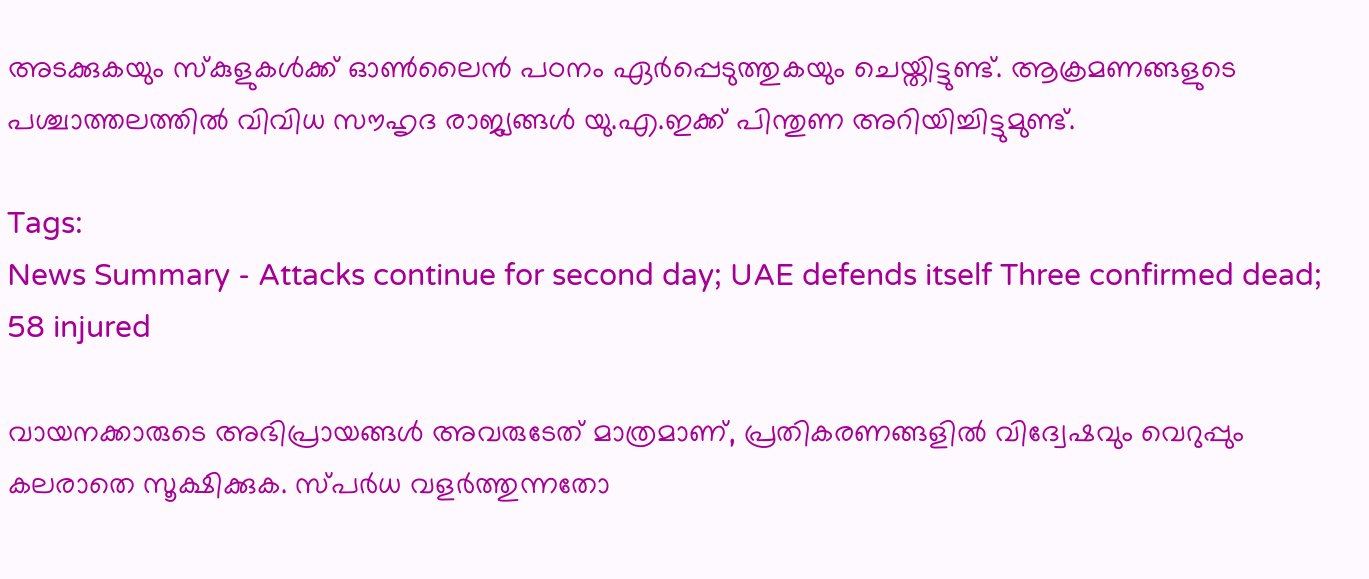അടക്കുകയും സ്കുളുകൾക്ക് ഓൺലൈൻ പഠനം ഏർപ്പെടുത്തുകയും ചെയ്തിട്ടുണ്ട്. ആക്രമണങ്ങളുടെ പശ്ചാത്തലത്തിൽ വിവിധ സൗഹൃദ രാജ്യങ്ങൾ യു.എ.ഇക്ക് പിന്തുണ അറിയിച്ചിട്ടുമുണ്ട്.

Tags:
News Summary - Attacks continue for second day; UAE defends itself Three confirmed dead; 58 injured

വായനക്കാരുടെ അഭിപ്രായങ്ങള്‍ അവരുടേത് മാത്രമാണ്, പ്രതികരണങ്ങളിൽ വിദ്വേഷവും വെറുപ്പും കലരാതെ സൂക്ഷിക്കുക. സ്പർധ വളർത്തുന്നതോ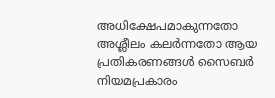അധിക്ഷേപമാകുന്നതോ അശ്ലീലം കലർന്നതോ ആയ പ്രതികരണങ്ങൾ സൈബർ നിയമപ്രകാരം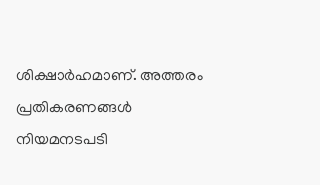ശിക്ഷാർഹമാണ്. അത്തരം പ്രതികരണങ്ങൾ നിയമനടപടി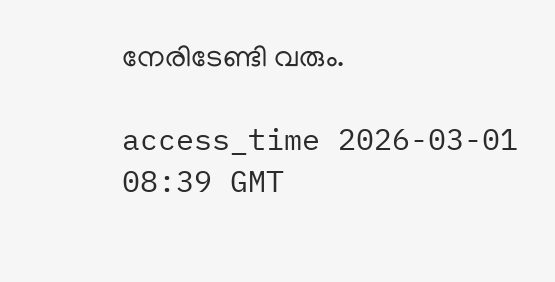നേരിടേണ്ടി വരും.

access_time 2026-03-01 08:39 GMT